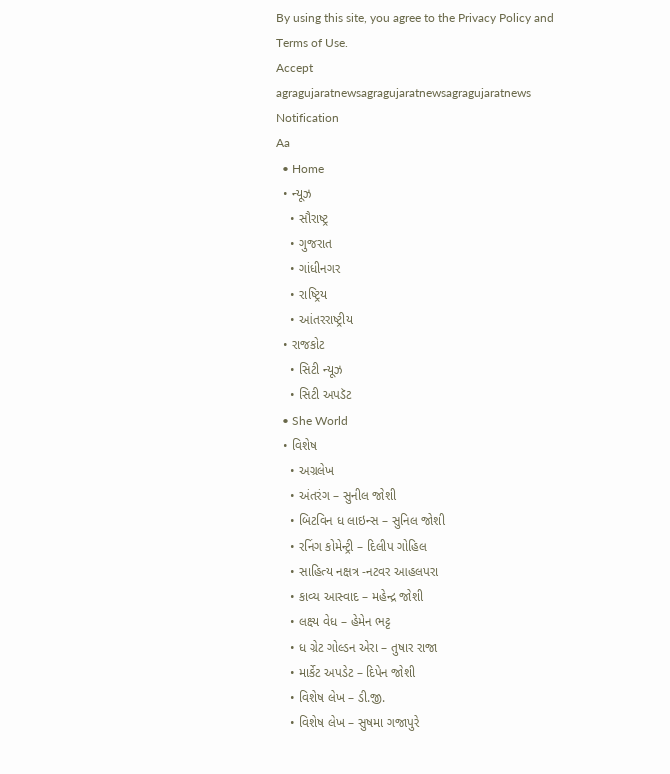By using this site, you agree to the Privacy Policy and Terms of Use.
Accept
agragujaratnewsagragujaratnewsagragujaratnews
Notification
Aa
  • Home
  • ન્યૂઝ
    • સૌરાષ્ટ્ર
    • ગુજરાત
    • ગાંધીનગર
    • રાષ્ટ્રિય
    • આંતરરાષ્ટ્રીય
  • રાજકોટ
    • સિટી ન્યૂઝ
    • સિટી અપડૅટ
  • She World
  • વિશેષ
    • અગ્રલેખ
    • અંતરંગ – સુનીલ જોશી
    • બિટવિન ધ લાઇન્સ – સુનિલ જોશી
    • રનિંગ કોમેન્ટ્રી – દિલીપ ગોહિલ
    • સાહિત્ય નક્ષત્ર -નટવર આહલપરા
    • કાવ્ય આસ્વાદ – મહેન્દ્ર જોશી
    • લક્ષ્ય વેધ – હેમેન ભટ્ટ
    • ધ ગ્રેટ ગોલ્ડન એરા – તુષાર રાજા
    • માર્કેટ અપડેટ – દિપેન જોશી
    • વિશેષ લેખ – ડી.જી.
    • વિશેષ લેખ – સુષમા ગજાપુરે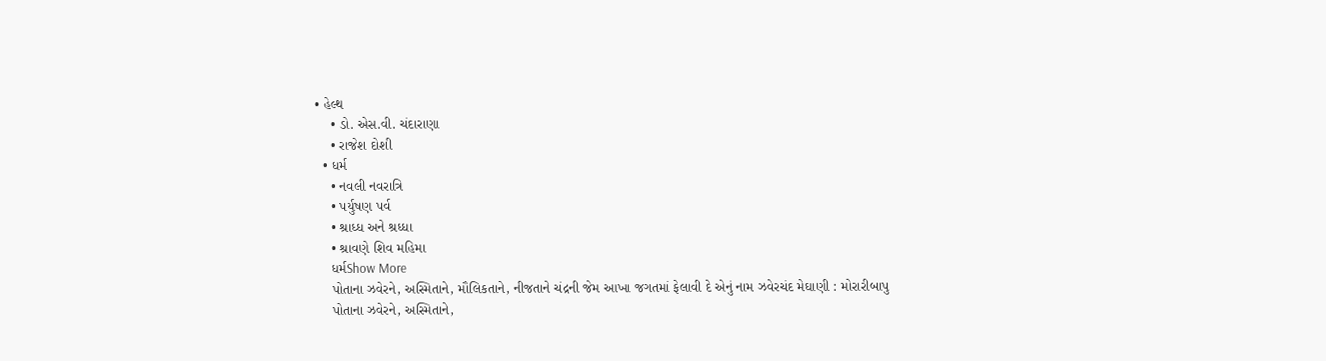• હેલ્થ
    • ડો. એસ.વી. ચંદારાણા
    • રાજેશ દોશી
  • ધર્મ
    • નવલી નવરાત્રિ
    • પર્યુષણ પર્વ
    • શ્રાધ્ધ અને શ્રધ્ધા
    • શ્રાવણે શિવ મહિમા
    ધર્મShow More
    પોતાના ઝવેરને, અસ્મિતાને, મૌલિકતાને, નીજતાને ચંદ્રની જેમ આખા જગતમાં ફેલાવી દે એનું નામ ઝવેરચંદ મેઘાણી : મોરારીબાપુ
    પોતાના ઝવેરને, અસ્મિતાને,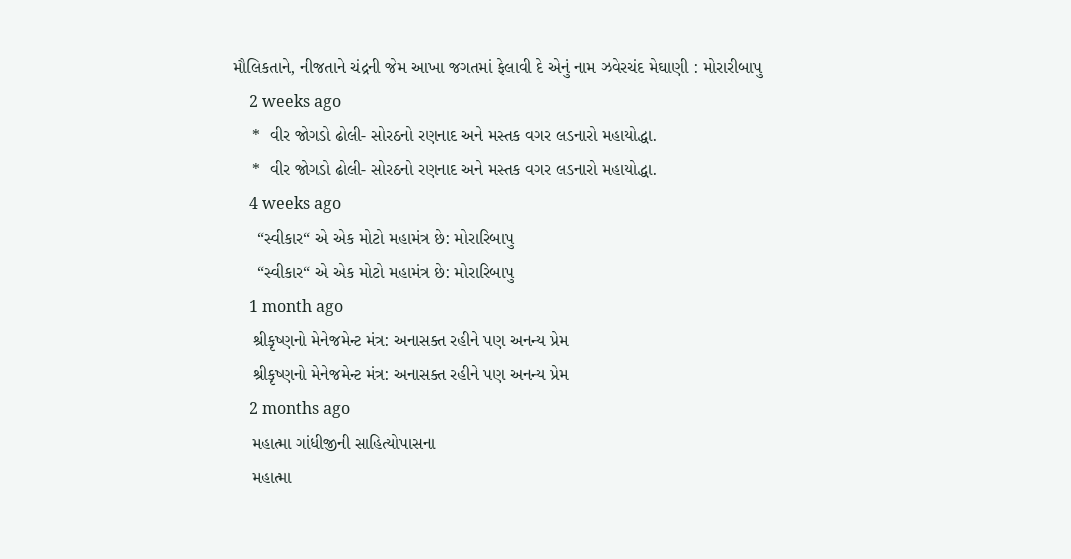મૌલિકતાને, નીજતાને ચંદ્રની જેમ આખા જગતમાં ફેલાવી દે એનું નામ ઝવેરચંદ મેઘાણી : મોરારીબાપુ
    2 weeks ago
    *  વીર જોગડો ઢોલી- સોરઠનો રણનાદ અને મસ્તક વગર લડનારો મહાયોદ્ધા.
    *  વીર જોગડો ઢોલી- સોરઠનો રણનાદ અને મસ્તક વગર લડનારો મહાયોદ્ધા.
    4 weeks ago
     “સ્વીકાર“ એ એક મોટો મહામંત્ર છે: મોરારિબાપુ
     “સ્વીકાર“ એ એક મોટો મહામંત્ર છે: મોરારિબાપુ
    1 month ago
    શ્રીકૃષ્ણનો મેનેજમેન્ટ મંત્ર: અનાસક્ત રહીને પણ અનન્ય પ્રેમ
    શ્રીકૃષ્ણનો મેનેજમેન્ટ મંત્ર: અનાસક્ત રહીને પણ અનન્ય પ્રેમ
    2 months ago
    મહાત્મા ગાંધીજીની સાહિત્યોપાસના
    મહાત્મા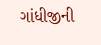ગાંધીજીની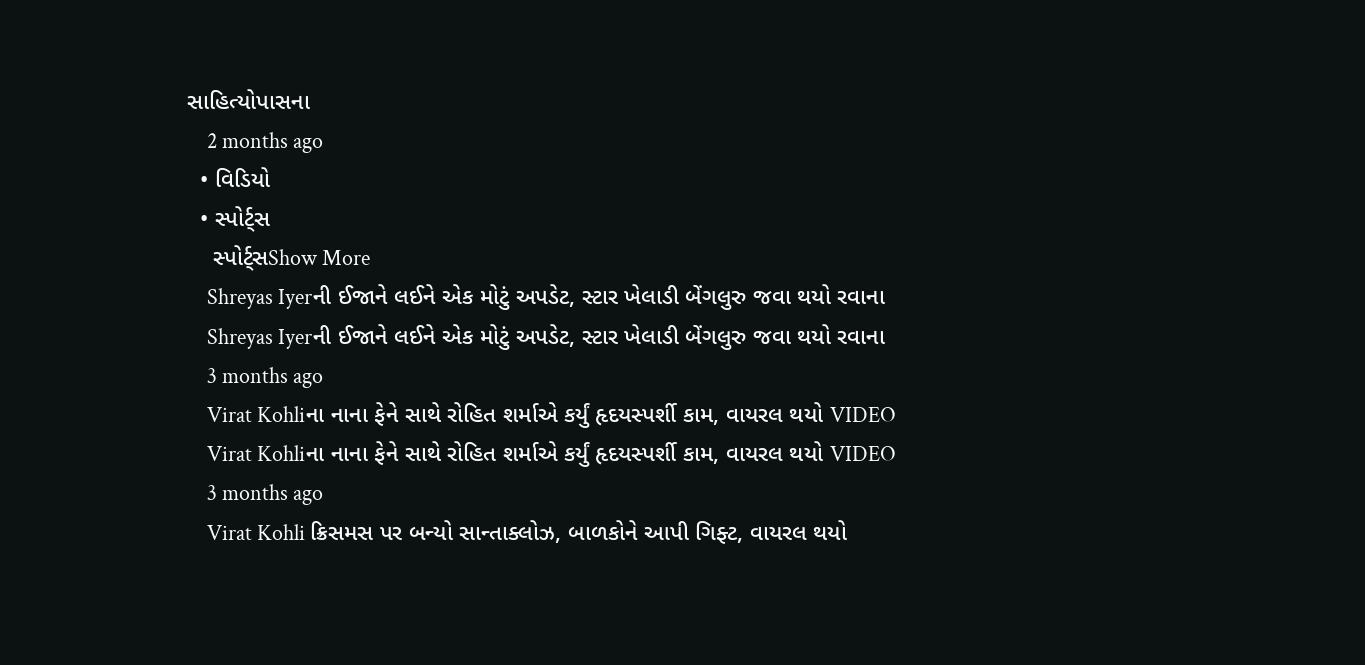સાહિત્યોપાસના
    2 months ago
  • વિડિયો
  • સ્પોર્ટ્સ
    સ્પોર્ટ્સShow More
    Shreyas Iyerની ઈજાને લઈને એક મોટું અપડેટ, સ્ટાર ખેલાડી બેંગલુરુ જવા થયો રવાના
    Shreyas Iyerની ઈજાને લઈને એક મોટું અપડેટ, સ્ટાર ખેલાડી બેંગલુરુ જવા થયો રવાના
    3 months ago
    Virat Kohliના નાના ફેને સાથે રોહિત શર્માએ કર્યું હૃદયસ્પર્શી કામ, વાયરલ થયો VIDEO
    Virat Kohliના નાના ફેને સાથે રોહિત શર્માએ કર્યું હૃદયસ્પર્શી કામ, વાયરલ થયો VIDEO
    3 months ago
    Virat Kohli ક્રિસમસ પર બન્યો સાન્તાક્લોઝ, બાળકોને આપી ગિફ્ટ, વાયરલ થયો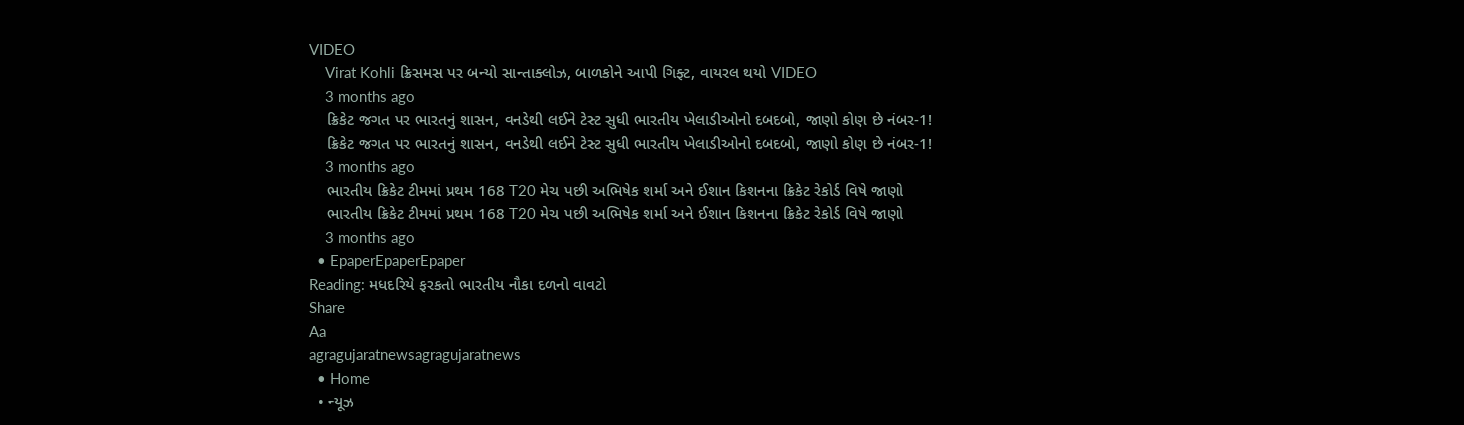VIDEO
    Virat Kohli ક્રિસમસ પર બન્યો સાન્તાક્લોઝ, બાળકોને આપી ગિફ્ટ, વાયરલ થયો VIDEO
    3 months ago
    ક્રિકેટ જગત પર ભારતનું શાસન, વનડેથી લઈને ટેસ્ટ સુધી ભારતીય ખેલાડીઓનો દબદબો, જાણો કોણ છે નંબર-1!
    ક્રિકેટ જગત પર ભારતનું શાસન, વનડેથી લઈને ટેસ્ટ સુધી ભારતીય ખેલાડીઓનો દબદબો, જાણો કોણ છે નંબર-1!
    3 months ago
    ભારતીય ક્રિકેટ ટીમમાં પ્રથમ 168 T20 મેચ પછી અભિષેક શર્મા અને ઈશાન કિશનના ક્રિકેટ રેકોર્ડ વિષે જાણો
    ભારતીય ક્રિકેટ ટીમમાં પ્રથમ 168 T20 મેચ પછી અભિષેક શર્મા અને ઈશાન કિશનના ક્રિકેટ રેકોર્ડ વિષે જાણો
    3 months ago
  • EpaperEpaperEpaper
Reading: મધદરિયે ફરકતો ભારતીય નૌકા દળનો વાવટો
Share
Aa
agragujaratnewsagragujaratnews
  • Home
  • ન્યૂઝ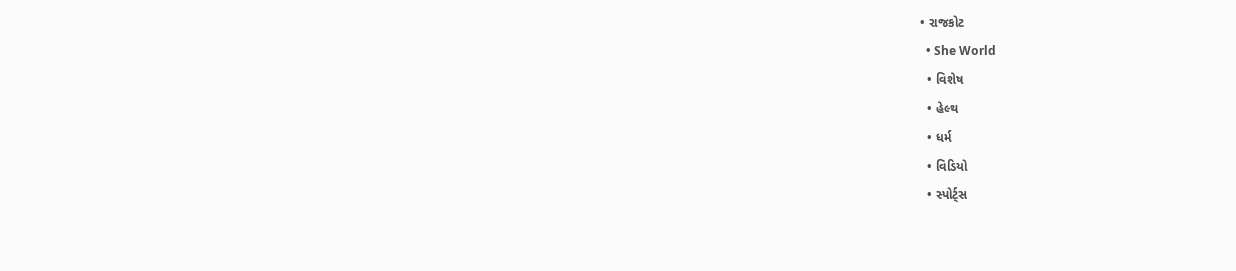• રાજકોટ
  • She World
  • વિશેષ
  • હેલ્થ
  • ધર્મ
  • વિડિયો
  • સ્પોર્ટ્સ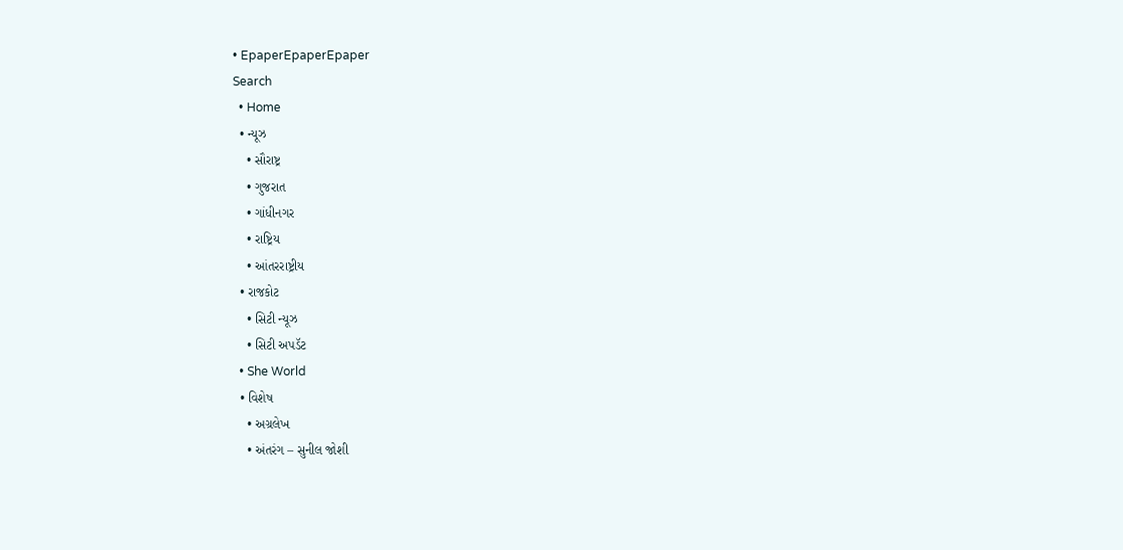• EpaperEpaperEpaper
Search
  • Home
  • ન્યૂઝ
    • સૌરાષ્ટ્ર
    • ગુજરાત
    • ગાંધીનગર
    • રાષ્ટ્રિય
    • આંતરરાષ્ટ્રીય
  • રાજકોટ
    • સિટી ન્યૂઝ
    • સિટી અપડૅટ
  • She World
  • વિશેષ
    • અગ્રલેખ
    • અંતરંગ – સુનીલ જોશી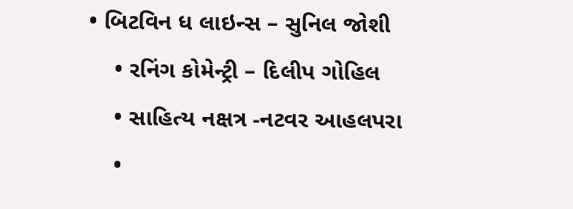• બિટવિન ધ લાઇન્સ – સુનિલ જોશી
    • રનિંગ કોમેન્ટ્રી – દિલીપ ગોહિલ
    • સાહિત્ય નક્ષત્ર -નટવર આહલપરા
    •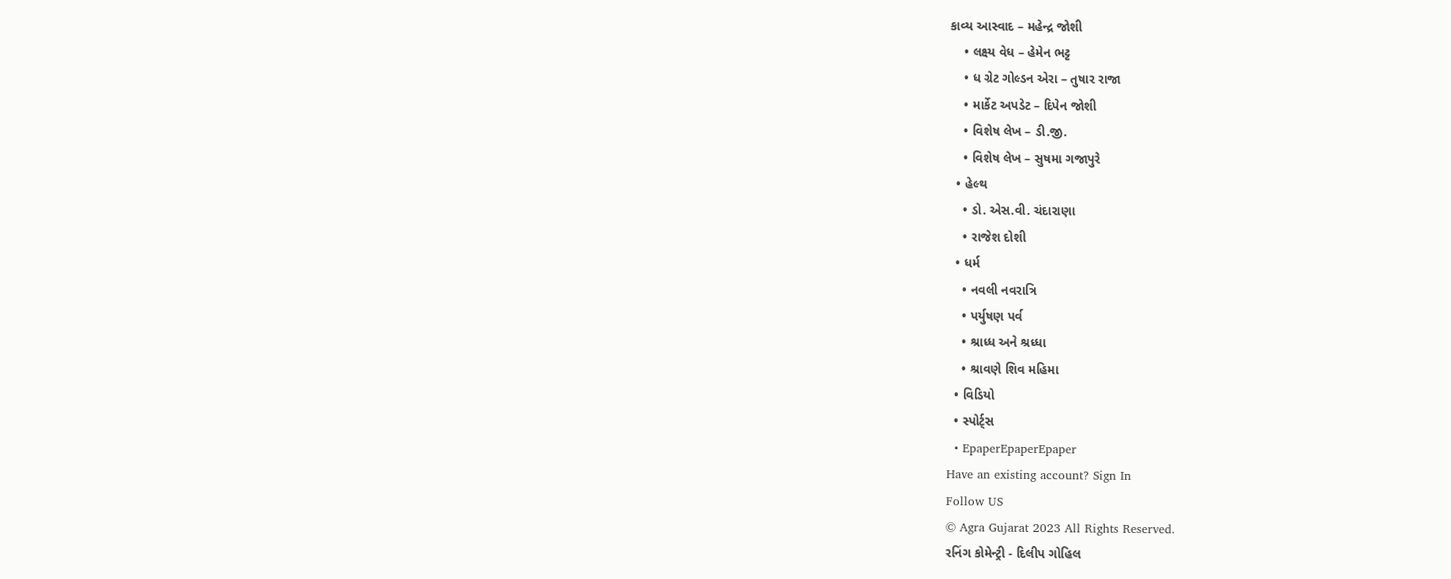કાવ્ય આસ્વાદ – મહેન્દ્ર જોશી
    • લક્ષ્ય વેધ – હેમેન ભટ્ટ
    • ધ ગ્રેટ ગોલ્ડન એરા – તુષાર રાજા
    • માર્કેટ અપડેટ – દિપેન જોશી
    • વિશેષ લેખ – ડી.જી.
    • વિશેષ લેખ – સુષમા ગજાપુરે
  • હેલ્થ
    • ડો. એસ.વી. ચંદારાણા
    • રાજેશ દોશી
  • ધર્મ
    • નવલી નવરાત્રિ
    • પર્યુષણ પર્વ
    • શ્રાધ્ધ અને શ્રધ્ધા
    • શ્રાવણે શિવ મહિમા
  • વિડિયો
  • સ્પોર્ટ્સ
  • EpaperEpaperEpaper
Have an existing account? Sign In
Follow US
© Agra Gujarat 2023 All Rights Reserved.
રનિંગ કોમેન્ટ્રી - દિલીપ ગોહિલ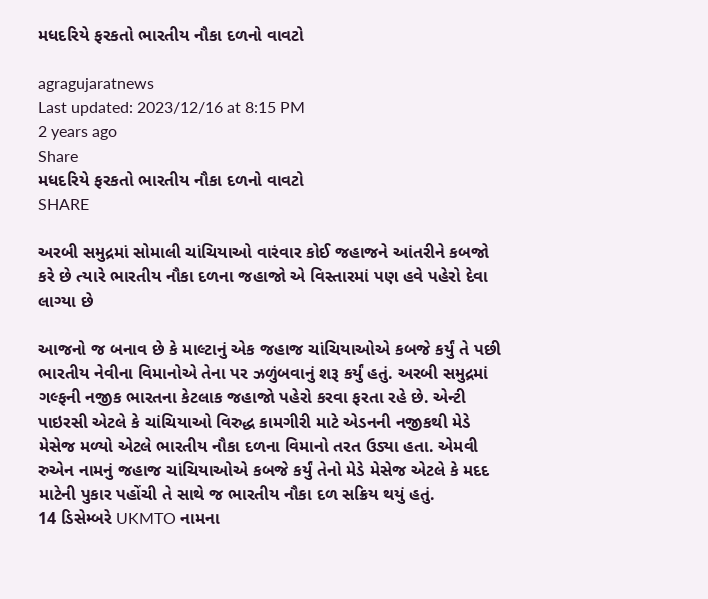મધદરિયે ફરકતો ભારતીય નૌકા દળનો વાવટો

agragujaratnews
Last updated: 2023/12/16 at 8:15 PM
2 years ago
Share
મધદરિયે ફરકતો ભારતીય નૌકા દળનો વાવટો
SHARE

અરબી સમુદ્રમાં સોમાલી ચાંચિયાઓ વારંવાર કોઈ જહાજને આંતરીને કબજો કરે છે ત્યારે ભારતીય નૌકા દળના જહાજો એ વિસ્તારમાં પણ હવે પહેરો દેવા લાગ્યા છે

આજનો જ બનાવ છે કે માલ્ટાનું એક જહાજ ચાંચિયાઓએ કબજે કર્યું તે પછી ભારતીય નેવીના વિમાનોએ તેના પર ઝળુંબવાનું શરૂ કર્યું હતું. અરબી સમુદ્રમાં ગલ્ફની નજીક ભારતના કેટલાક જહાજો પહેરો કરવા ફરતા રહે છે. એન્ટી પાઇરસી એટલે કે ચાંચિયાઓ વિરુદ્ધ કામગીરી માટે એડનની નજીકથી મેડે મેસેજ મળ્યો એટલે ભારતીય નૌકા દળના વિમાનો તરત ઉડ્યા હતા. એમવી રુએન નામનું જહાજ ચાંચિયાઓએ કબજે કર્યું તેનો મેડે મેસેજ એટલે કે મદદ માટેની પુકાર પહોંચી તે સાથે જ ભારતીય નૌકા દળ સક્રિય થયું હતું.
14 ડિસેમ્બરે UKMTO નામના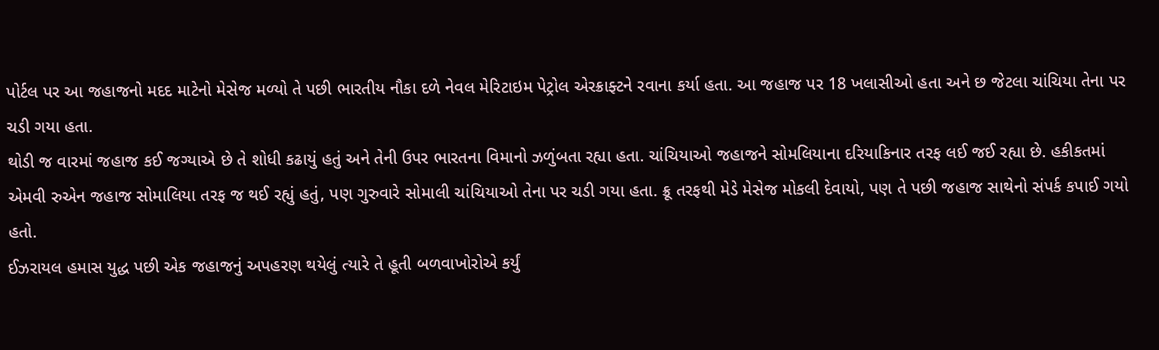પોર્ટલ પર આ જહાજનો મદદ માટેનો મેસેજ મળ્યો તે પછી ભારતીય નૌકા દળે નેવલ મેરિટાઇમ પેટ્રોલ એરક્રાફ્ટને રવાના કર્યા હતા. આ જહાજ પર 18 ખલાસીઓ હતા અને છ જેટલા ચાંચિયા તેના પર ચડી ગયા હતા.
થોડી જ વારમાં જહાજ કઈ જગ્યાએ છે તે શોધી કઢાયું હતું અને તેની ઉપર ભારતના વિમાનો ઝળુંબતા રહ્યા હતા. ચાંચિયાઓ જહાજને સોમલિયાના દરિયાકિનાર તરફ લઈ જઈ રહ્યા છે. હકીકતમાં એમવી રુએન જહાજ સોમાલિયા તરફ જ થઈ રહ્યું હતું, પણ ગુરુવારે સોમાલી ચાંચિયાઓ તેના પર ચડી ગયા હતા. ક્રૂ તરફથી મેડે મેસેજ મોકલી દેવાયો, પણ તે પછી જહાજ સાથેનો સંપર્ક કપાઈ ગયો હતો.
ઈઝરાયલ હમાસ યુદ્ધ પછી એક જહાજનું અપહરણ થયેલું ત્યારે તે હૂતી બળવાખોરોએ કર્યું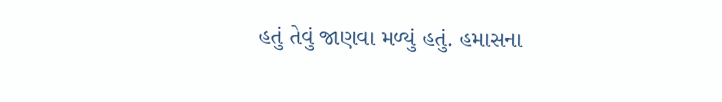હતું તેવું જાણવા મળ્યું હતું. હમાસના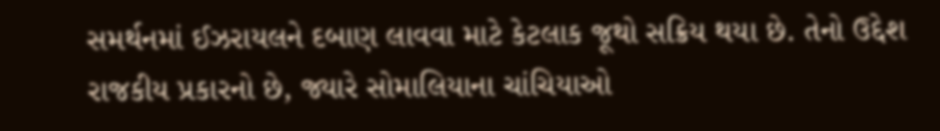સમર્થનમાં ઈઝરાયલને દબાણ લાવવા માટે કેટલાક જૂથો સક્રિય થયા છે. તેનો ઉદ્દેશ રાજકીય પ્રકારનો છે, જ્યારે સોમાલિયાના ચાંચિયાઓ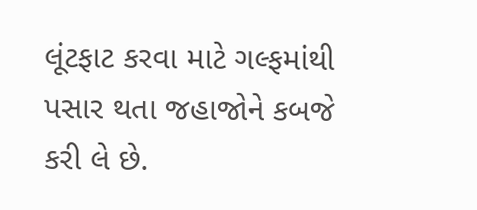લૂંટફાટ કરવા માટે ગલ્ફમાંથી પસાર થતા જહાજોને કબજે કરી લે છે.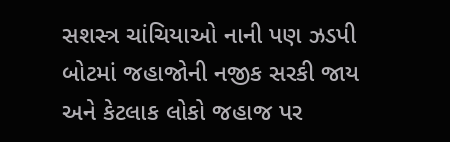સશસ્ત્ર ચાંચિયાઓ નાની પણ ઝડપી બોટમાં જહાજોની નજીક સરકી જાય અને કેટલાક લોકો જહાજ પર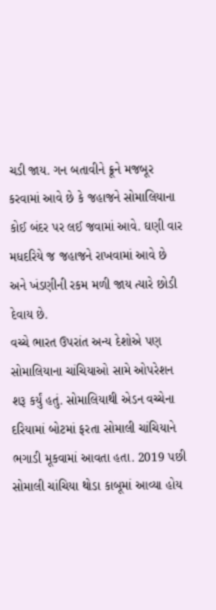ચડી જાય. ગન બતાવીને ક્રૂને મજબૂર કરવામાં આવે છે કે જહાજને સોમાલિયાના કોઈ બંદર પર લઈ જવામાં આવે. ઘણી વાર મધદરિયે જ જહાજને રાખવામાં આવે છે અને ખંડણીની રકમ મળી જાય ત્યારે છોડી દેવાય છે.
વચ્ચે ભારત ઉપરાંત અન્ય દેશોએ પણ સોમાલિયાના ચાંચિયાઓ સામે ઓપરેશન શરૂ કર્યું હતું. સોમાલિયાથી એડન વચ્ચેના દરિયામાં બોટમાં ફરતા સોમાલી ચાંચિયાને ભગાડી મૂકવામાં આવતા હતા. 2019 પછી સોમાલી ચાંચિયા થોડા કાબૂમાં આવ્યા હોય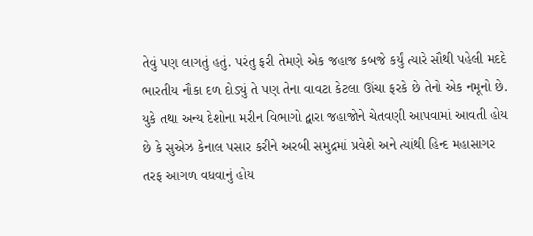તેવું પણ લાગતું હતું. પરંતુ ફરી તેમણે એક જહાજ કબજે કર્યું ત્યારે સૌથી પહેલી મદદે ભારતીય નૌકા દળ દોડ્યું તે પણ તેના વાવટા કેટલા ઊંચા ફરકે છે તેનો એક નમૂનો છે.
યુકે તથા અન્ય દેશોના મરીન વિભાગો દ્વારા જહાજોને ચેતવણી આપવામાં આવતી હોય છે કે સુએઝ કેનાલ પસાર કરીને અરબી સમુદ્રમાં પ્રવેશે અને ત્યાંથી હિન્દ મહાસાગર તરફ આગળ વધવાનું હોય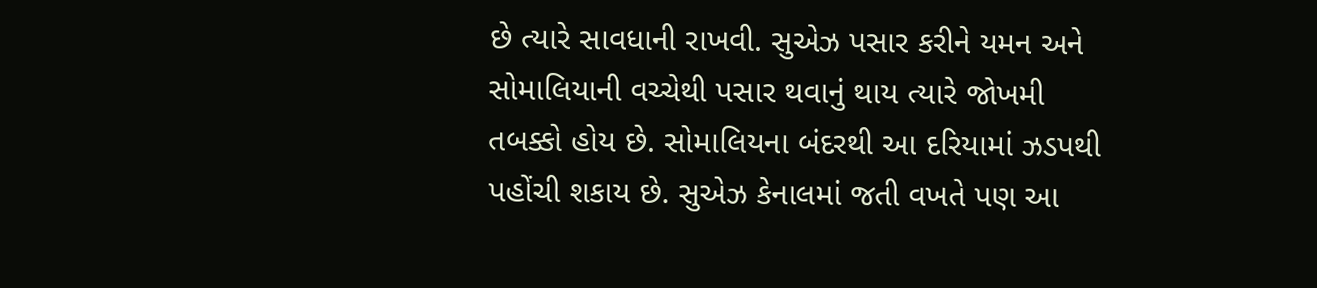છે ત્યારે સાવધાની રાખવી. સુએઝ પસાર કરીને યમન અને સોમાલિયાની વચ્ચેથી પસાર થવાનું થાય ત્યારે જોખમી તબક્કો હોય છે. સોમાલિયના બંદરથી આ દરિયામાં ઝડપથી પહોંચી શકાય છે. સુએઝ કેનાલમાં જતી વખતે પણ આ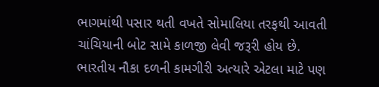ભાગમાંથી પસાર થતી વખતે સોમાલિયા તરફથી આવતી ચાંચિયાની બોટ સામે કાળજી લેવી જરૂરી હોય છે.
ભારતીય નૌકા દળની કામગીરી અત્યારે એટલા માટે પણ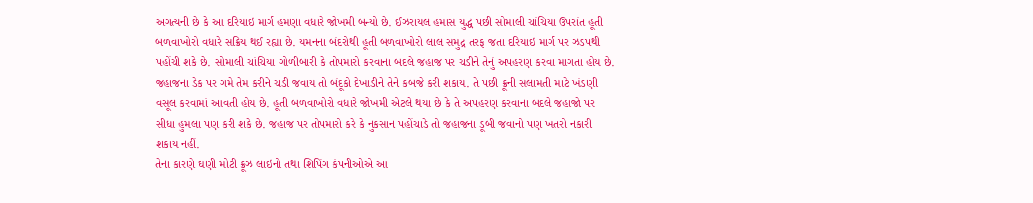અગત્યની છે કે આ દરિયાઇ માર્ગ હમણા વધારે જોખમી બન્યો છે. ઈઝરાયલ હમાસ યુદ્ધ પછી સોમાલી ચાંચિયા ઉપરાંત હૂતી બળવાખોરો વધારે સક્રિય થઈ રહ્યા છે. યમનના બંદરોથી હૂતી બળવાખોરો લાલ સમુદ્ર તરફ જતા દરિયાઇ માર્ગ પર ઝડપથી પહોંચી શકે છે. સોમાલી ચાંચિયા ગોળીબારી કે તોપમારો કરવાના બદલે જહાજ પર ચડીને તેનું અપહરણ કરવા માગતા હોય છે. જહાજના ડેક પર ગમે તેમ કરીને ચડી જવાય તો બંદૂકો દેખાડીને તેને કબજે કરી શકાય. તે પછી ક્રૂની સલામતી માટે ખંડણી વસૂલ કરવામાં આવતી હોય છે. હૂતી બળવાખોરો વધારે જોખમી એટલે થયા છે કે તે અપહરણ કરવાના બદલે જહાજો પર સીધા હુમલા પણ કરી શકે છે. જહાજ પર તોપમારો કરે કે નુકસાન પહોંચાડે તો જહાજના ડૂબી જવાનો પણ ખતરો નકારી શકાય નહીં.
તેના કારણે ઘણી મોટી ક્રૂઝ લાઇનો તથા શિપિંગ કંપનીઓએ આ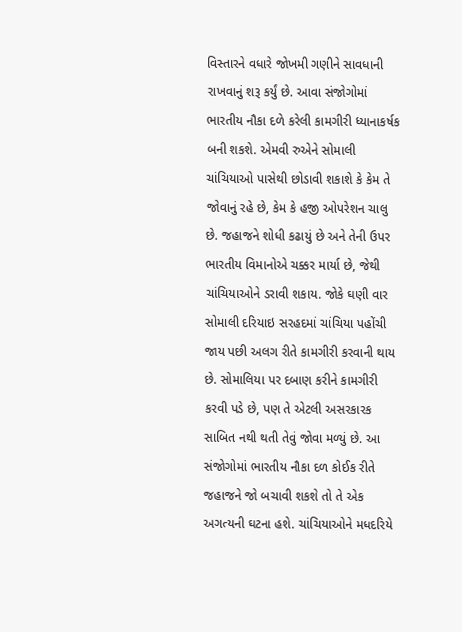વિસ્તારને વધારે જોખમી ગણીને સાવધાની રાખવાનું શરૂ કર્યું છે. આવા સંજોગોમાં ભારતીય નૌકા દળે કરેલી કામગીરી ધ્યાનાકર્ષક બની શકશે. એમવી રુએને સોમાલી ચાંચિયાઓ પાસેથી છોડાવી શકાશે કે કેમ તે જોવાનું રહે છે, કેમ કે હજી ઓપરેશન ચાલુ છે. જહાજને શોધી કઢાયું છે અને તેની ઉપર ભારતીય વિમાનોએ ચક્કર માર્યા છે, જેથી ચાંચિયાઓને ડરાવી શકાય. જોકે ઘણી વાર સોમાલી દરિયાઇ સરહદમાં ચાંચિયા પહોંચી જાય પછી અલગ રીતે કામગીરી કરવાની થાય છે. સોમાલિયા પર દબાણ કરીને કામગીરી કરવી પડે છે, પણ તે એટલી અસરકારક સાબિત નથી થતી તેવું જોવા મળ્યું છે. આ સંજોગોમાં ભારતીય નૌકા દળ કોઈક રીતે જહાજને જો બચાવી શકશે તો તે એક અગત્યની ઘટના હશે. ચાંચિયાઓને મધદરિયે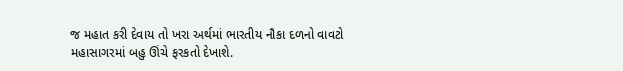જ મહાત કરી દેવાય તો ખરા અર્થમાં ભારતીય નૌકા દળનો વાવટો મહાસાગરમાં બહુ ઊંચે ફરકતો દેખાશે.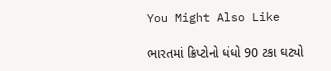You Might Also Like

ભારતમાં ક્રિપ્ટોનો ધંધો 90 ટકા ઘટ્યો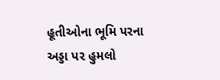હૂતીઓના ભૂમિ પરના અડ્ડા પર હુમલો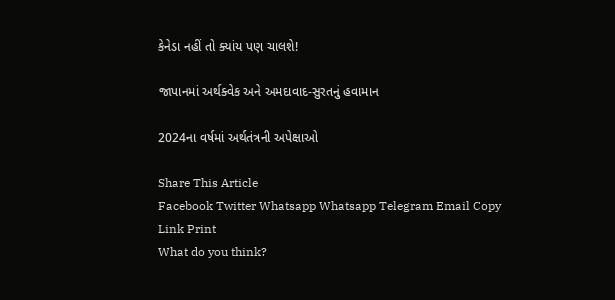કેનેડા નહીં તો ક્યાંય પણ ચાલશે!

જાપાનમાં અર્થક્વેક અને અમદાવાદ-સુરતનું હવામાન

2024ના વર્ષમાં અર્થતંત્રની અપેક્ષાઓ

Share This Article
Facebook Twitter Whatsapp Whatsapp Telegram Email Copy Link Print
What do you think?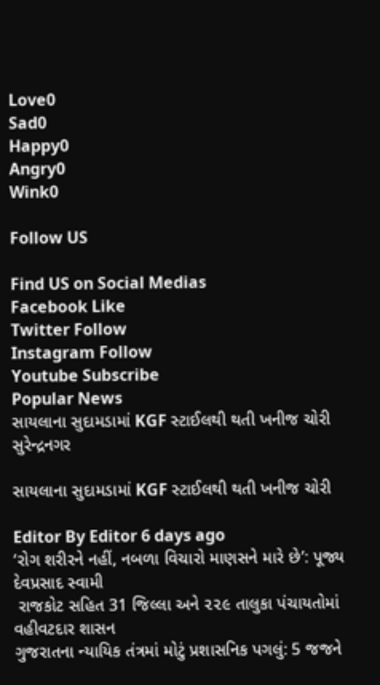Love0
Sad0
Happy0
Angry0
Wink0

Follow US

Find US on Social Medias
Facebook Like
Twitter Follow
Instagram Follow
Youtube Subscribe
Popular News
સાયલાના સુદામડામાં KGF સ્ટાઈલથી થતી ખનીજ ચોરી
સુરેન્દ્રનગર

સાયલાના સુદામડામાં KGF સ્ટાઈલથી થતી ખનીજ ચોરી

Editor By Editor 6 days ago
‘રોગ શરીરને નહીં, નબળા વિચારો માણસને મારે છે’: પૂજ્ય દેવપ્રસાદ સ્વામી
 રાજકોટ સહિત 31 જિલ્લા અને ૨૨૯ તાલુકા પંચાયતોમાં વહીવટદાર શાસન
ગુજરાતના ન્યાયિક તંત્રમાં મોટું પ્રશાસનિક પગલું: 5 જજને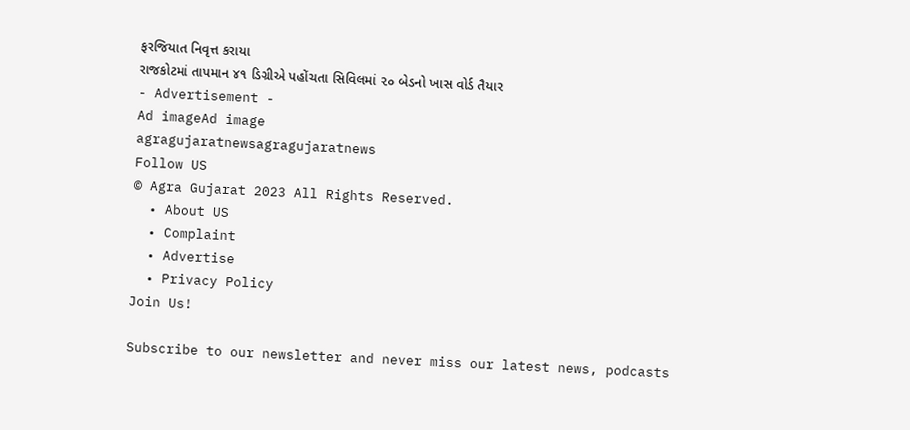ફરજિયાત નિવૃત્ત કરાયા
રાજકોટમાં તાપમાન ૪૧ ડિગ્રીએ પહોંચતા સિવિલમાં ૨૦ બેડનો ખાસ વોર્ડ તૈયાર
- Advertisement -
Ad imageAd image
agragujaratnewsagragujaratnews
Follow US
© Agra Gujarat 2023 All Rights Reserved.
  • About US
  • Complaint
  • Advertise
  • Privacy Policy
Join Us!

Subscribe to our newsletter and never miss our latest news, podcasts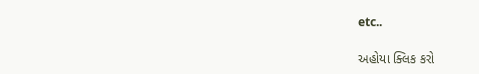etc..

અહોયા ક્લિક કરો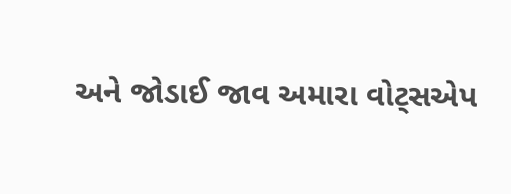અને જોડાઈ જાવ અમારા વોટ્સએપ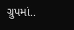ગ્રુપમાં..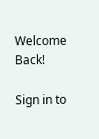Welcome Back!

Sign in to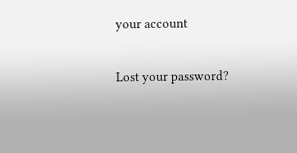your account

Lost your password?